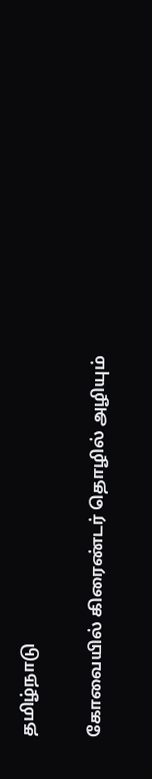தமிழ்நாடு

கோவையில் கிரைண்டர் தொழில் அழியும்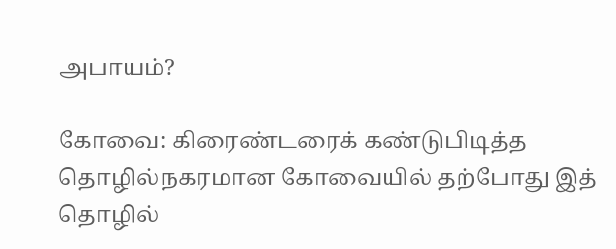அபாயம்?

கோவை: கிரைண்டரைக் கண்டுபிடித்த தொழில்நகரமான கோவையில் தற்போது இத் தொழில்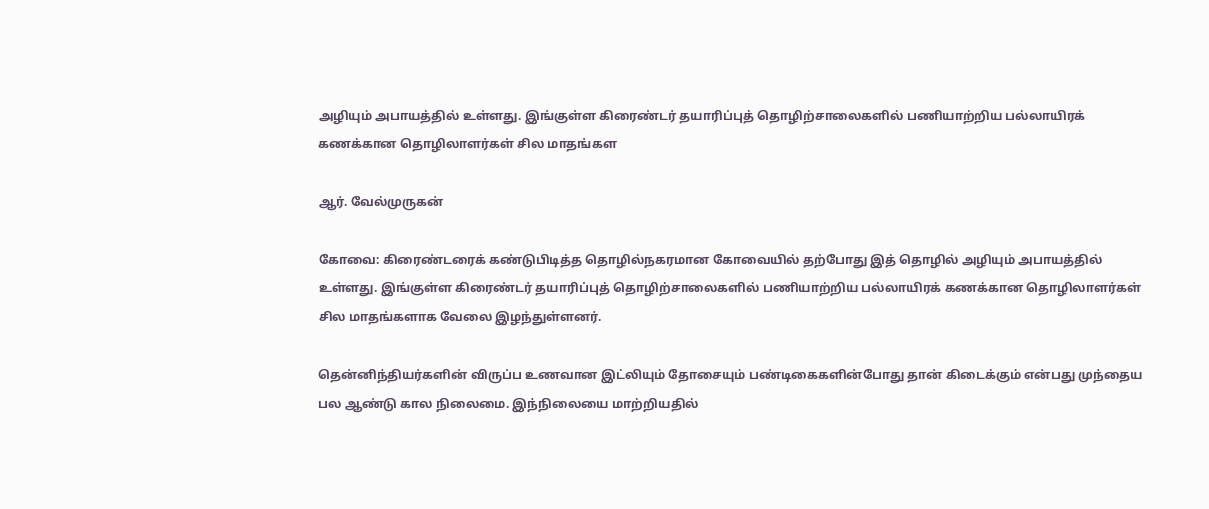அழியும் அபாயத்தில் உள்ளது. இங்குள்ள கிரைண்டர் தயாரிப்புத் தொழிற்சாலைகளில் பணியாற்றிய பல்லாயிரக் கணக்கான தொழிலாளர்கள் சில மாதங்கள

ஆர். வேல்முருகன்

கோவை: கிரைண்டரைக் கண்டுபிடித்த தொழில்நகரமான கோவையில் தற்போது இத் தொழில் அழியும் அபாயத்தில் உள்ளது. இங்குள்ள கிரைண்டர் தயாரிப்புத் தொழிற்சாலைகளில் பணியாற்றிய பல்லாயிரக் கணக்கான தொழிலாளர்கள் சில மாதங்களாக வேலை இழந்துள்ளனர்.

தென்னிந்தியர்களின் விருப்ப உணவான இட்லியும் தோசையும் பண்டிகைகளின்போது தான் கிடைக்கும் என்பது முந்தைய பல ஆண்டு கால நிலைமை. இந்நிலையை மாற்றியதில்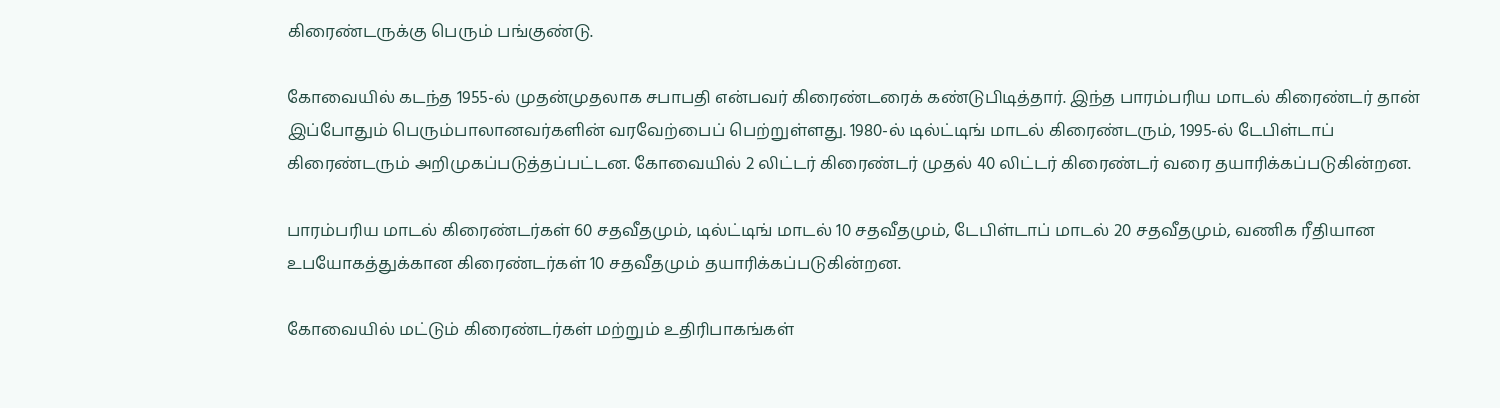கிரைண்டருக்கு பெரும் பங்குண்டு.

கோவையில் கடந்த 1955-ல் முதன்முதலாக சபாபதி என்பவர் கிரைண்டரைக் கண்டுபிடித்தார். இந்த பாரம்பரிய மாடல் கிரைண்டர் தான் இப்போதும் பெரும்பாலானவர்களின் வரவேற்பைப் பெற்றுள்ளது. 1980-ல் டில்ட்டிங் மாடல் கிரைண்டரும், 1995-ல் டேபிள்டாப் கிரைண்டரும் அறிமுகப்படுத்தப்பட்டன. கோவையில் 2 லிட்டர் கிரைண்டர் முதல் 40 லிட்டர் கிரைண்டர் வரை தயாரிக்கப்படுகின்றன.

பாரம்பரிய மாடல் கிரைண்டர்கள் 60 சதவீதமும், டில்ட்டிங் மாடல் 10 சதவீதமும், டேபிள்டாப் மாடல் 20 சதவீதமும், வணிக ரீதியான உபயோகத்துக்கான கிரைண்டர்கள் 10 சதவீதமும் தயாரிக்கப்படுகின்றன.

கோவையில் மட்டும் கிரைண்டர்கள் மற்றும் உதிரிபாகங்கள்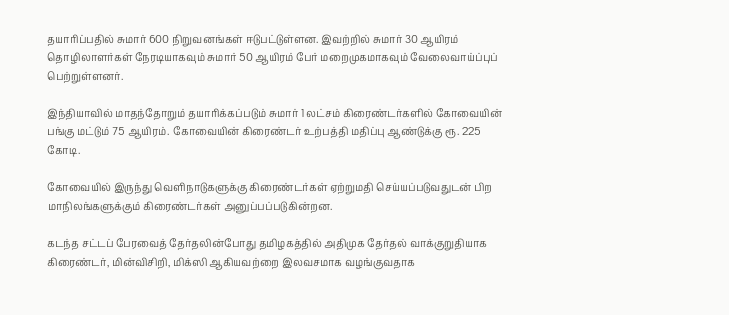தயாரிப்பதில் சுமார் 600 நிறுவனங்கள் ஈடுபட்டுள்ளன. இவற்றில் சுமார் 30 ஆயிரம் தொழிலாளர்கள் நேரடியாகவும் சுமார் 50 ஆயிரம் பேர் மறைமுகமாகவும் வேலைவாய்ப்புப் பெற்றுள்ளனர்.

இந்தியாவில் மாதந்தோறும் தயாரிக்கப்படும் சுமார் 1 லட்சம் கிரைண்டர்களில் கோவையின் பங்கு மட்டும் 75 ஆயிரம். கோவையின் கிரைண்டர் உற்பத்தி மதிப்பு ஆண்டுக்கு ரூ. 225 கோடி.

கோவையில் இருந்து வெளிநாடுகளுக்கு கிரைண்டர்கள் ஏற்றுமதி செய்யப்படுவதுடன் பிற மாநிலங்களுக்கும் கிரைண்டர்கள் அனுப்பப்படுகின்றன.

கடந்த சட்டப் பேரவைத் தேர்தலின்போது தமிழகத்தில் அதிமுக தேர்தல் வாக்குறுதியாக கிரைண்டர், மின்விசிறி, மிக்ஸி ஆகியவற்றை இலவசமாக வழங்குவதாக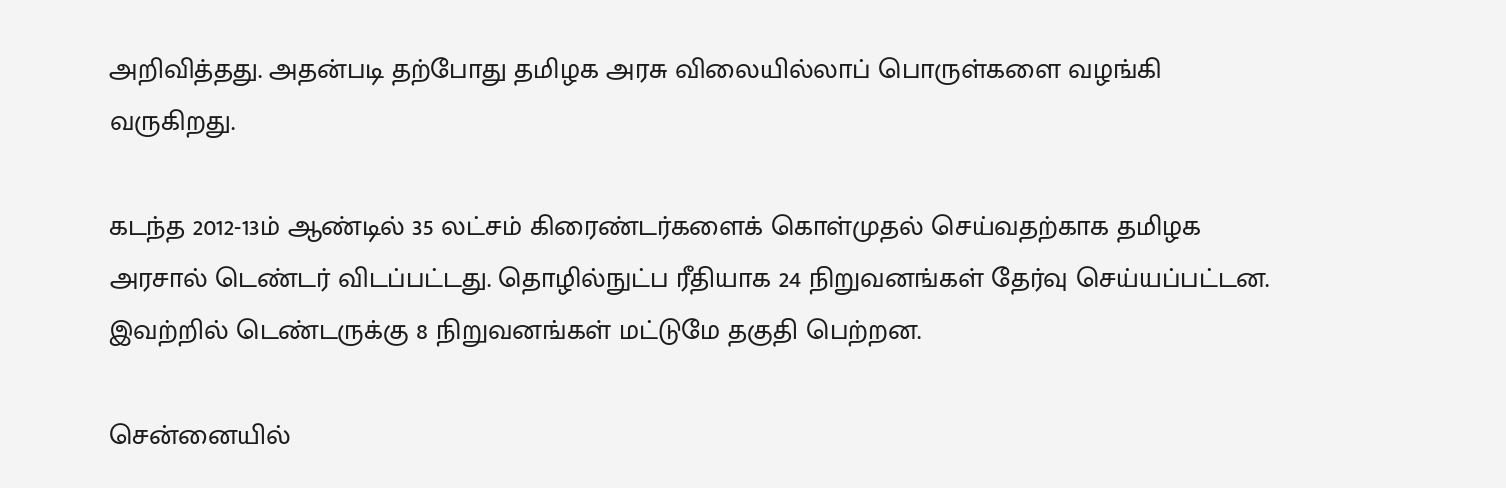அறிவித்தது. அதன்படி தற்போது தமிழக அரசு விலையில்லாப் பொருள்களை வழங்கி வருகிறது.

கடந்த 2012-13ம் ஆண்டில் 35 லட்சம் கிரைண்டர்களைக் கொள்முதல் செய்வதற்காக தமிழக அரசால் டெண்டர் விடப்பட்டது. தொழில்நுட்ப ரீதியாக 24 நிறுவனங்கள் தேர்வு செய்யப்பட்டன. இவற்றில் டெண்டருக்கு 8 நிறுவனங்கள் மட்டுமே தகுதி பெற்றன.

சென்னையில்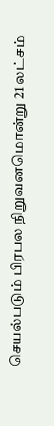செயல்படும் பிரபல நிறுவனமொன்று 21 லட்சம்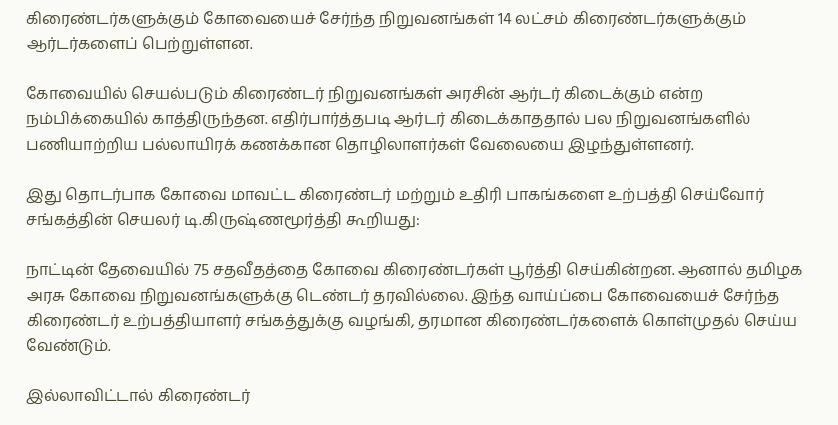கிரைண்டர்களுக்கும் கோவையைச் சேர்ந்த நிறுவனங்கள் 14 லட்சம் கிரைண்டர்களுக்கும் ஆர்டர்களைப் பெற்றுள்ளன.

கோவையில் செயல்படும் கிரைண்டர் நிறுவனங்கள் அரசின் ஆர்டர் கிடைக்கும் என்ற நம்பிக்கையில் காத்திருந்தன. எதிர்பார்த்தபடி ஆர்டர் கிடைக்காததால் பல நிறுவனங்களில் பணியாற்றிய பல்லாயிரக் கணக்கான தொழிலாளர்கள் வேலையை இழந்துள்ளனர்.

இது தொடர்பாக கோவை மாவட்ட கிரைண்டர் மற்றும் உதிரி பாகங்களை உற்பத்தி செய்வோர் சங்கத்தின் செயலர் டி.கிருஷ்ணமூர்த்தி கூறியது:

நாட்டின் தேவையில் 75 சதவீதத்தை கோவை கிரைண்டர்கள் பூர்த்தி செய்கின்றன. ஆனால் தமிழக அரசு கோவை நிறுவனங்களுக்கு டெண்டர் தரவில்லை. இந்த வாய்ப்பை கோவையைச் சேர்ந்த கிரைண்டர் உற்பத்தியாளர் சங்கத்துக்கு வழங்கி, தரமான கிரைண்டர்களைக் கொள்முதல் செய்ய வேண்டும்.

இல்லாவிட்டால் கிரைண்டர்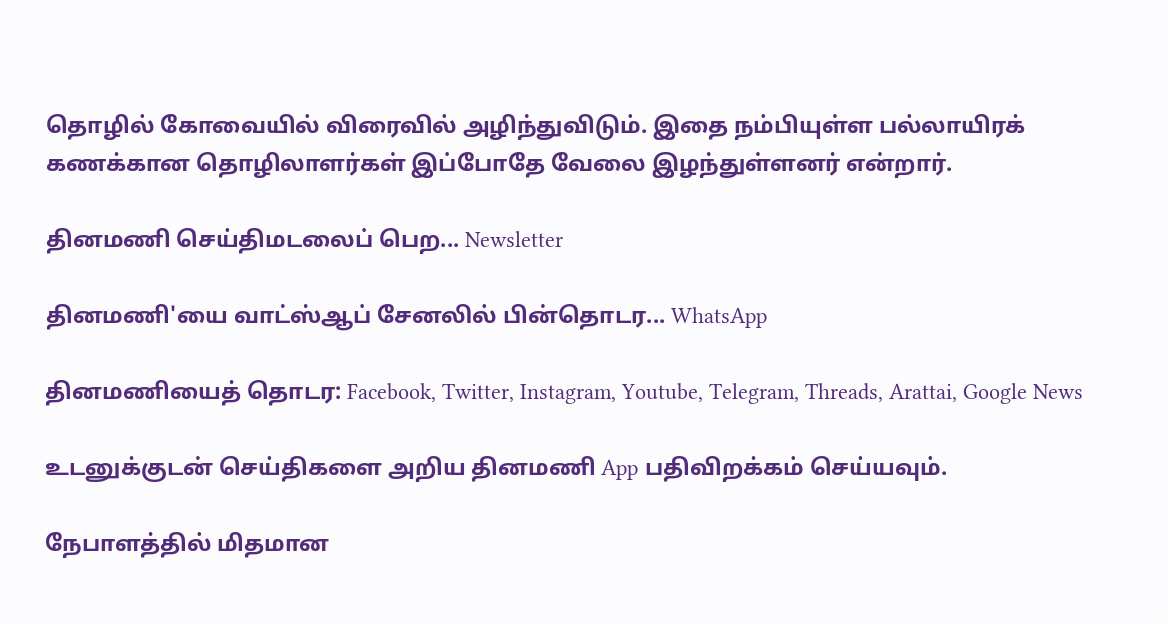தொழில் கோவையில் விரைவில் அழிந்துவிடும். இதை நம்பியுள்ள பல்லாயிரக் கணக்கான தொழிலாளர்கள் இப்போதே வேலை இழந்துள்ளனர் என்றார்.

தினமணி செய்திமடலைப் பெற... Newsletter

தினமணி'யை வாட்ஸ்ஆப் சேனலில் பின்தொடர... WhatsApp

தினமணியைத் தொடர: Facebook, Twitter, Instagram, Youtube, Telegram, Threads, Arattai, Google News

உடனுக்குடன் செய்திகளை அறிய தினமணி App பதிவிறக்கம் செய்யவும்.

நேபாளத்தில் மிதமான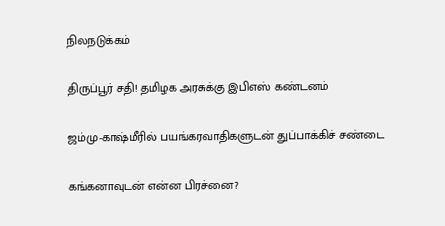நிலநடுக்கம்

திருப்பூர் சதி! தமிழக அரசுக்கு இபிஎஸ் கண்டனம்

ஜம்மு-காஷ்மீரில் பயங்கரவாதிகளுடன் துப்பாக்கிச் சண்டை

கங்கனாவுடன் என்ன பிரச்னை?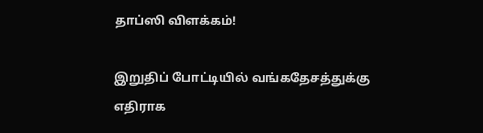தாப்ஸி விளக்கம்!

இறுதிப் போட்டியில் வங்கதேசத்துக்கு எதிராக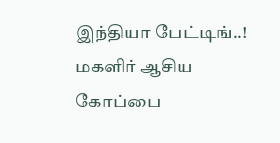இந்தியா பேட்டிங்..! மகளிர் ஆசிய கோப்பை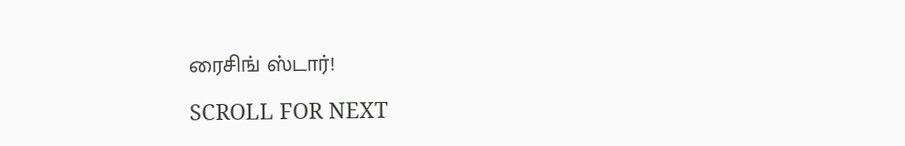ரைசிங் ஸ்டார்!

SCROLL FOR NEXT